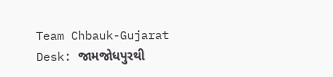Team Chbauk-Gujarat Desk: જામજોધપુરથી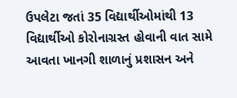ઉપલેટા જતાં 35 વિદ્યાર્થીઓમાંથી 13 વિદ્યાર્થીઓ કોરોનાગ્રસ્ત હોવાની વાત સામે આવતા ખાનગી શાળાનું પ્રશાસન અને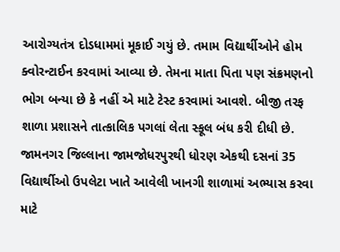આરોગ્યતંત્ર દોડધામમાં મૂકાઈ ગયું છે. તમામ વિદ્યાર્થીઓને હોમ ક્વોરન્ટાઈન કરવામાં આવ્યા છે. તેમના માતા પિતા પણ સંક્રમણનો ભોગ બન્યા છે કે નહીં એ માટે ટેસ્ટ કરવામાં આવશે. બીજી તરફ શાળા પ્રશાસને તાત્કાલિક પગલાં લેતા સ્કૂલ બંધ કરી દીધી છે.
જામનગર જિલ્લાના જામજોધરપુરથી ધોરણ એકથી દસનાં 35 વિદ્યાર્થીઓ ઉપલેટા ખાતે આવેલી ખાનગી શાળામાં અભ્યાસ કરવા માટે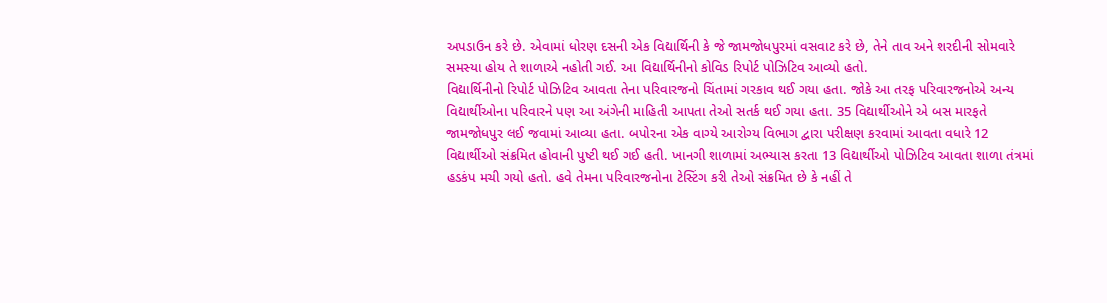અપડાઉન કરે છે. એવામાં ધોરણ દસની એક વિદ્યાર્થિની કે જે જામજોધપુરમાં વસવાટ કરે છે, તેને તાવ અને શરદીની સોમવારે સમસ્યા હોય તે શાળાએ નહોતી ગઈ. આ વિદ્યાર્થિનીનો કોવિડ રિપોર્ટ પોઝિટિવ આવ્યો હતો.
વિદ્યાર્થિનીનો રિપોર્ટ પોઝિટિવ આવતા તેના પરિવારજનો ચિંતામાં ગરકાવ થઈ ગયા હતા. જોકે આ તરફ પરિવારજનોએ અન્ય વિદ્યાર્થીઓના પરિવારને પણ આ અંગેની માહિતી આપતા તેઓ સતર્ક થઈ ગયા હતા. 35 વિદ્યાર્થીઓને એ બસ મારફતે જામજોધપુર લઈ જવામાં આવ્યા હતા. બપોરના એક વાગ્યે આરોગ્ય વિભાગ દ્વારા પરીક્ષણ કરવામાં આવતા વધારે 12 વિદ્યાર્થીઓ સંક્રમિત હોવાની પુષ્ટી થઈ ગઈ હતી. ખાનગી શાળામાં અભ્યાસ કરતા 13 વિદ્યાર્થીઓ પોઝિટિવ આવતા શાળા તંત્રમાં હડકંપ મચી ગયો હતો. હવે તેમના પરિવારજનોના ટેસ્ટિંગ કરી તેઓ સંક્રમિત છે કે નહીં તે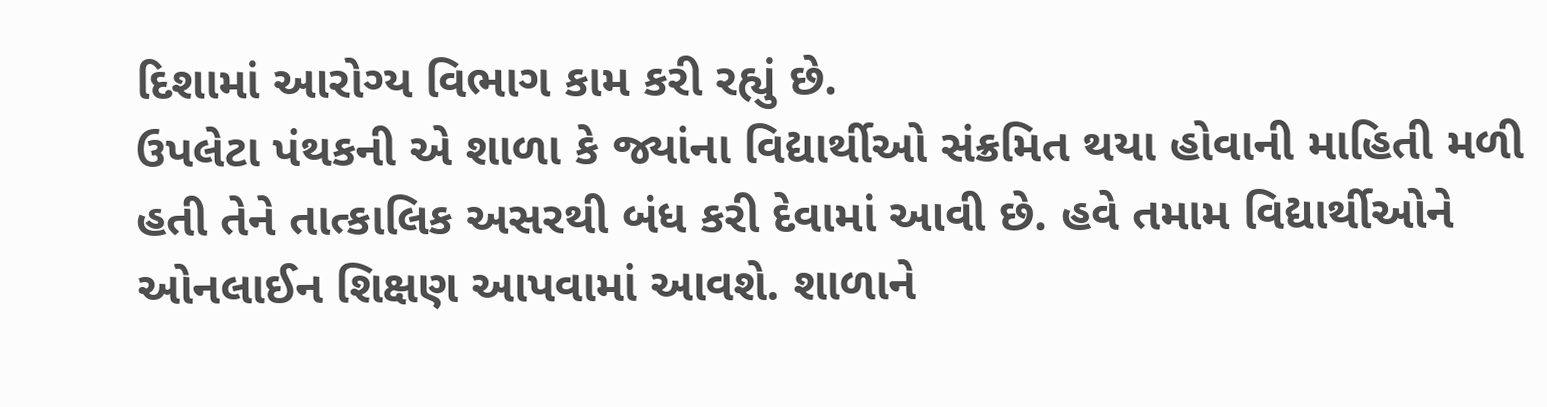દિશામાં આરોગ્ય વિભાગ કામ કરી રહ્યું છે.
ઉપલેટા પંથકની એ શાળા કે જ્યાંના વિદ્યાર્થીઓ સંક્રમિત થયા હોવાની માહિતી મળી હતી તેને તાત્કાલિક અસરથી બંધ કરી દેવામાં આવી છે. હવે તમામ વિદ્યાર્થીઓને ઓનલાઈન શિક્ષણ આપવામાં આવશે. શાળાને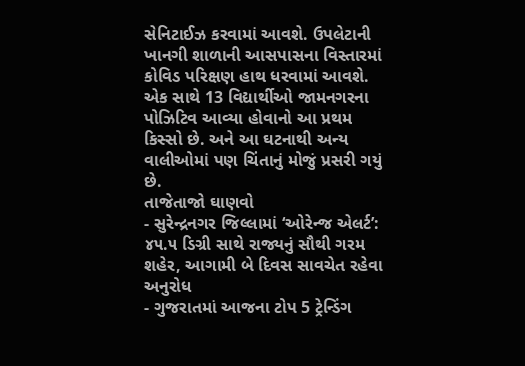સેનિટાઈઝ કરવામાં આવશે. ઉપલેટાની ખાનગી શાળાની આસપાસના વિસ્તારમાં કોવિડ પરિક્ષણ હાથ ધરવામાં આવશે. એક સાથે 13 વિદ્યાર્થીઓ જામનગરના પોઝિટિવ આવ્યા હોવાનો આ પ્રથમ કિસ્સો છે. અને આ ઘટનાથી અન્ય વાલીઓમાં પણ ચિંતાનું મોજું પ્રસરી ગયું છે.
તાજેતાજો ઘાણવો
- સુરેન્દ્રનગર જિલ્લામાં ‘ઓરેન્જ એલર્ટ’: ૪૫.૫ ડિગ્રી સાથે રાજ્યનું સૌથી ગરમ શહેર, આગામી બે દિવસ સાવચેત રહેવા અનુરોધ
- ગુજરાતમાં આજના ટોપ 5 ટ્રેન્ડિંગ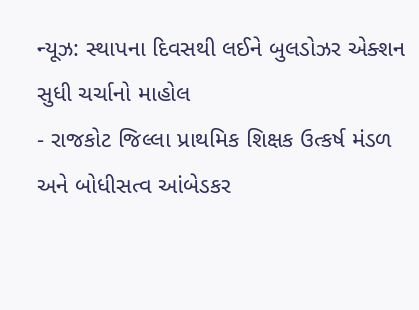ન્યૂઝ: સ્થાપના દિવસથી લઈને બુલડોઝર એક્શન સુધી ચર્ચાનો માહોલ
- રાજકોટ જિલ્લા પ્રાથમિક શિક્ષક ઉત્કર્ષ મંડળ અને બોધીસત્વ આંબેડકર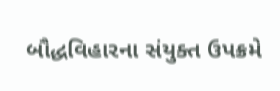બૌદ્ધવિહારના સંયુક્ત ઉપક્રમે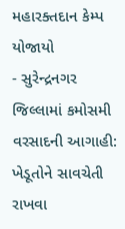મહારક્તદાન કેમ્પ યોજાયો
- સુરેન્દ્રનગર જિલ્લામાં કમોસમી વરસાદની આગાહી: ખેડૂતોને સાવચેતી રાખવા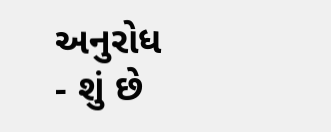અનુરોધ
- શું છે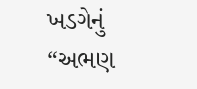ખડગેનું “અભણ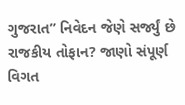ગુજરાત” નિવેદન જેણે સર્જ્યું છે રાજકીય તોફાન? જાણો સંપૂર્ણ વિગત